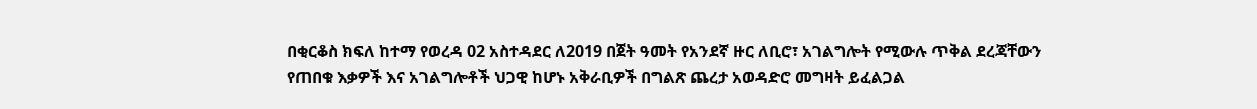በቂርቆስ ክፍለ ከተማ የወረዳ 02 አስተዳደር ለ2019 በጀት ዓመት የአንደኛ ዙር ለቢሮ፣ አገልግሎት የሚውሉ ጥቅል ደረጃቸውን የጠበቁ እቃዎች እና አገልግሎቶች ህጋዊ ከሆኑ አቅራቢዎች በግልጽ ጨረታ አወዳድሮ መግዛት ይፈልጋል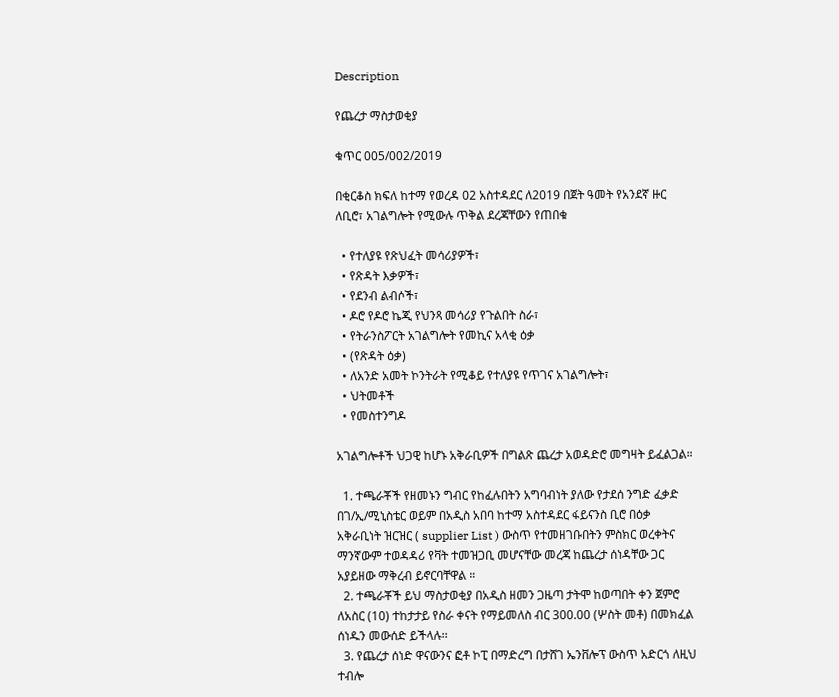Description

የጨረታ ማስታወቂያ

ቁጥር 005/002/2019

በቂርቆስ ክፍለ ከተማ የወረዳ 02 አስተዳደር ለ2019 በጀት ዓመት የአንደኛ ዙር ለቢሮ፣ አገልግሎት የሚውሉ ጥቅል ደረጃቸውን የጠበቁ

  • የተለያዩ የጽህፈት መሳሪያዎች፣
  • የጽዳት እቃዎች፣
  • የደንብ ልብሶች፣
  • ዶሮ የዶሮ ኬጂ የህንጻ መሳሪያ የጉልበት ስራ፣
  • የትራንስፖርት አገልግሎት የመኪና አላቂ ዕቃ
  • (የጽዳት ዕቃ)
  • ለአንድ አመት ኮንትራት የሚቆይ የተለያዩ የጥገና አገልግሎት፣
  • ህትመቶች
  • የመስተንግዶ

አገልግሎቶች ህጋዊ ከሆኑ አቅራቢዎች በግልጽ ጨረታ አወዳድሮ መግዛት ይፈልጋል።

  1. ተጫራቾች የዘመኑን ግብር የከፈሉበትን አግባብነት ያለው የታደሰ ንግድ ፈቃድ በገ/ኢ/ሚኒስቴር ወይም በአዲስ አበባ ከተማ አስተዳደር ፋይናንስ ቢሮ በዕቃ አቅራቢነት ዝርዝር ( supplier List ) ውስጥ የተመዘገቡበትን ምስክር ወረቀትና ማንኛውም ተወዳዳሪ የቫት ተመዝጋቢ መሆናቸው መረጃ ከጨረታ ሰነዳቸው ጋር አያይዘው ማቅረብ ይኖርባቸዋል ።
  2. ተጫራቾች ይህ ማስታወቂያ በአዲስ ዘመን ጋዜጣ ታትሞ ከወጣበት ቀን ጀምሮ ለአስር (10) ተከታታይ የስራ ቀናት የማይመለስ ብር 300.00 (ሦስት መቶ) በመክፈል ሰነዱን መውሰድ ይችላሉ፡፡
  3. የጨረታ ሰነድ ዋናውንና ፎቶ ኮፒ በማድረግ በታሸገ ኤንቨሎፕ ውስጥ አድርጎ ለዚህ ተብሎ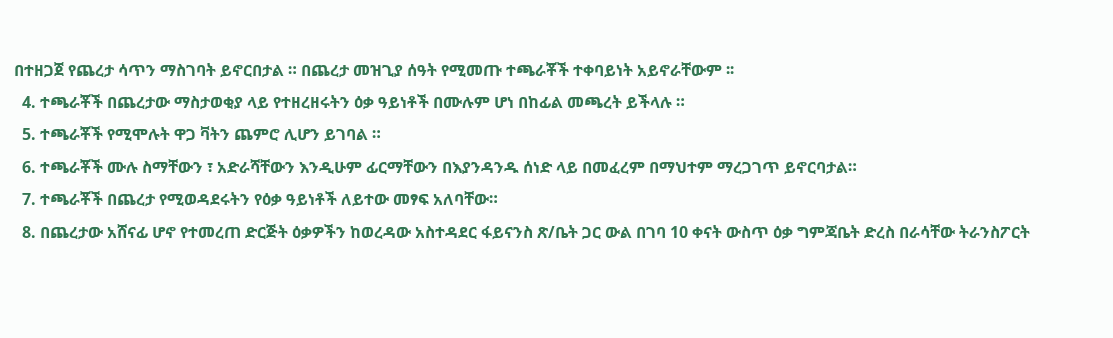በተዘጋጀ የጨረታ ሳጥን ማስገባት ይኖርበታል ። በጨረታ መዝጊያ ሰዓት የሚመጡ ተጫራቾች ተቀባይነት አይኖራቸውም ፡፡
  4. ተጫራቾች በጨረታው ማስታወቂያ ላይ የተዘረዘሩትን ዕቃ ዓይነቶች በሙሉም ሆነ በከፊል መጫረት ይችላሉ ።
  5. ተጫራቾች የሚሞሉት ዋጋ ቫትን ጨምሮ ሊሆን ይገባል ።
  6. ተጫራቾች ሙሉ ስማቸውን ፣ አድራሻቸውን እንዲሁም ፊርማቸውን በእያንዳንዱ ሰነድ ላይ በመፈረም በማህተም ማረጋገጥ ይኖርባታል።
  7. ተጫራቾች በጨረታ የሚወዳደሩትን የዕቃ ዓይነቶች ለይተው መፃፍ አለባቸው።
  8. በጨረታው አሸናፊ ሆኖ የተመረጠ ድርጅት ዕቃዎችን ከወረዳው አስተዳደር ፋይናንስ ጽ/ቤት ጋር ውል በገባ 10 ቀናት ውስጥ ዕቃ ግምጃቤት ድረስ በራሳቸው ትራንስፖርት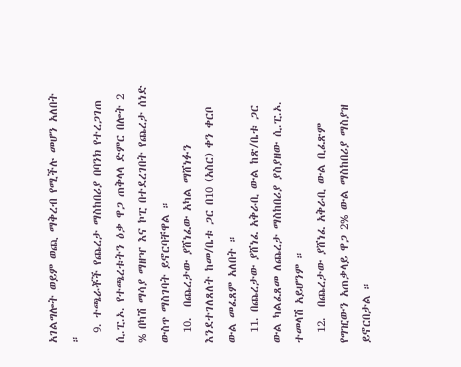አገልግሎት ወይም ወጪ ማቅረብ የሚችሉ መሆን አለበት ።
  9. ተጫራቾች የጨረታ ማስከበሪያ በባንክ የተረጋገጠ ሲ.ፒ.ኦ. የተጫረቱትን ዕቃ ዋጋ ጠቅላላ ድምር በሎት 2 % በካሽ ማሳያ ማዘዣ እና ኮፒ በተደረገበት የጨረታ ሰነድ ውስጥ ማስገባት ይኖርባቸዋል ።
  10.  በጨረታው ያሸነፈው አካል ማሸነፉን እንደተገለጸለት ከመ/ቤቱ ጋር በ10 (አስር) ቀን ቀርቦ ውል መፈጸም አለበት ።
  11. በጨረታው ያሸነፈ አቅራቢ ውል ከጽ/ቤቱ ጋር ውል ካልፈጸመ ለጨረታ ማስከበሪያ ያስያዘው ሲ.ፒ.ኦ. ተመላሽ አይሆንም ።
  12.  በጨረታው ያሸነፈ አቅራቢ ውል ቢፈጽም የግዢውን አጠቃላይ ዋጋ 2% ውል ማስከበሪያ ማስያዝ ይኖርበታል ።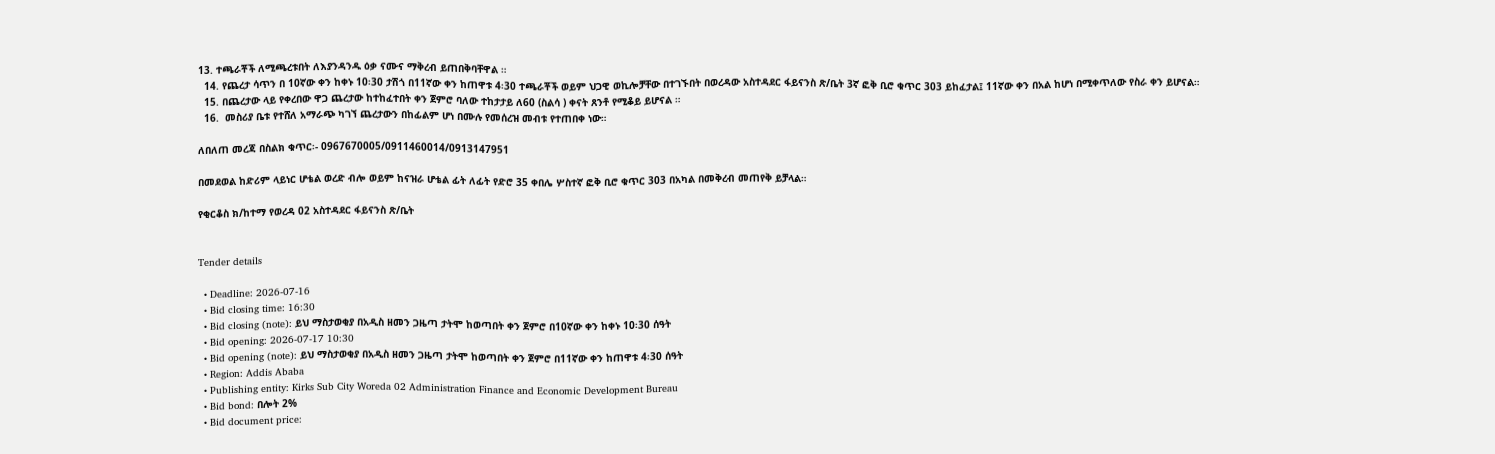13. ተጫራቾች ለሚጫረቱበት ለእያንዳንዱ ዕቃ ናሙና ማቅረብ ይጠበቅባቸዋል ።
  14. የጨረታ ሳጥን በ 10ኛው ቀን ከቀኑ 10፡30 ታሽጎ በ11ኛው ቀን ከጠዋቱ 4፡30 ተጫራቾች ወይም ህጋዊ ወኪሎቻቸው በተገኙበት በወረዳው አስተዳደር ፋይናንስ ጽ/ቤት 3ኛ ፎቅ ቢሮ ቁጥር 303 ይከፈታል፤ 11ኛው ቀን በአል ከሆነ በሚቀጥለው የስራ ቀን ይሆናል።
  15. በጨረታው ላይ የቀረበው ዋጋ ጨረታው ከተከፈተበት ቀን ጀምሮ ባለው ተከታታይ ለ60 (ስልሳ ) ቀናት ጸንቶ የሚቆይ ይሆናል ።
  16.  መስሪያ ቤቱ የተሸለ አማራጭ ካገኘ ጨረታውን በከፊልም ሆነ በሙሉ የመሰረዝ መብቱ የተጠበቀ ነው።

ለበለጠ መረጃ በስልክ ቁጥር፡- 0967670005/0911460014/0913147951

በመደወል ከድሪም ላይነር ሆቴል ወረድ ብሎ ወይም ከናዝራ ሆቴል ፊት ለፊት የድሮ 35 ቀበሌ ሦስተኛ ፎቅ ቢሮ ቁጥር 303 በአካል በመቅረብ መጠየቅ ይቻላል።

የቂርቆስ ክ/ከተማ የወረዳ 02 አስተዳደር ፋይናንስ ጽ/ቤት


Tender details

  • Deadline: 2026-07-16
  • Bid closing time: 16:30
  • Bid closing (note): ይህ ማስታወቂያ በአዲስ ዘመን ጋዜጣ ታትሞ ከወጣበት ቀን ጀምሮ በ10ኛው ቀን ከቀኑ 10፡30 ሰዓት
  • Bid opening: 2026-07-17 10:30
  • Bid opening (note): ይህ ማስታወቂያ በአዲስ ዘመን ጋዜጣ ታትሞ ከወጣበት ቀን ጀምሮ በ11ኛው ቀን ከጠዋቱ 4፡30 ሰዓት
  • Region: Addis Ababa
  • Publishing entity: Kirks Sub City Woreda 02 Administration Finance and Economic Development Bureau
  • Bid bond: በሎት 2%
  • Bid document price: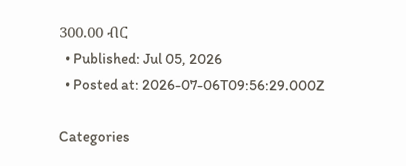300.00 ብር
  • Published: Jul 05, 2026
  • Posted at: 2026-07-06T09:56:29.000Z

Categories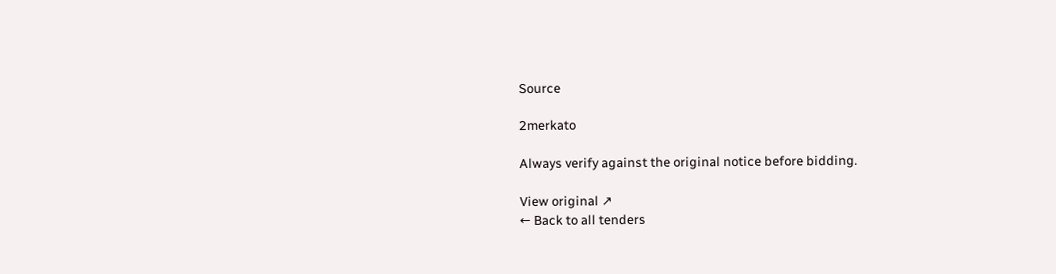Source

2merkato

Always verify against the original notice before bidding.

View original ↗
← Back to all tenders